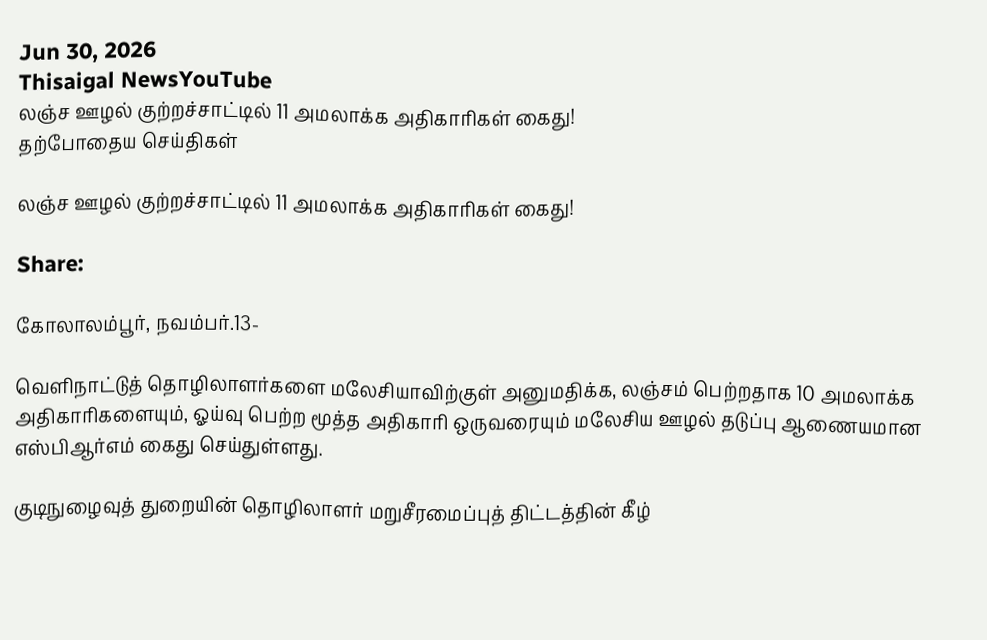Jun 30, 2026
Thisaigal NewsYouTube
லஞ்ச ஊழல் குற்றச்சாட்டில் 11 அமலாக்க அதிகாரிகள் கைது!
தற்போதைய செய்திகள்

லஞ்ச ஊழல் குற்றச்சாட்டில் 11 அமலாக்க அதிகாரிகள் கைது!

Share:

கோலாலம்பூர், நவம்பர்.13-

வெளிநாட்டுத் தொழிலாளர்களை மலேசியாவிற்குள் அனுமதிக்க, லஞ்சம் பெற்றதாக 10 அமலாக்க அதிகாரிகளையும், ஓய்வு பெற்ற மூத்த அதிகாரி ஒருவரையும் மலேசிய ஊழல் தடுப்பு ஆணையமான எஸ்பிஆர்எம் கைது செய்துள்ளது.

குடிநுழைவுத் துறையின் தொழிலாளர் மறுசீரமைப்புத் திட்டத்தின் கீழ்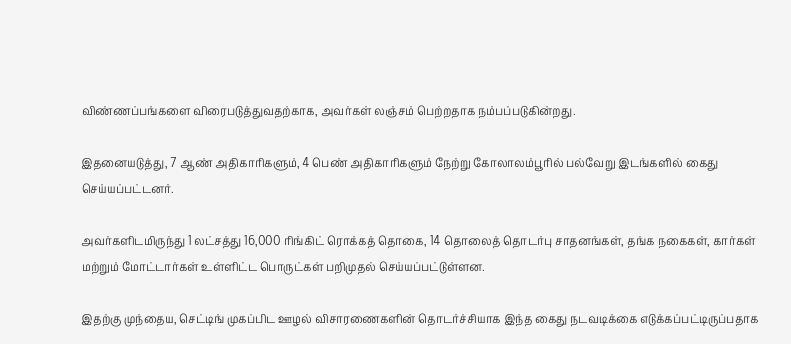விண்ணப்பங்களை விரைபடுத்துவதற்காக, அவர்கள் லஞ்சம் பெற்றதாக நம்பப்படுகின்றது.

இதனையடுத்து, 7 ஆண் அதிகாரிகளும், 4 பெண் அதிகாரிகளும் நேற்று கோலாலம்பூரில் பல்வேறு இடங்களில் கைது செய்யப்பட்டனர்.

அவர்களிடமிருந்து 1 லட்சத்து 16,000 ரிங்கிட் ரொக்கத் தொகை, 14 தொலைத் தொடர்பு சாதனங்கள், தங்க நகைகள், கார்கள் மற்றும் மோட்டார்கள் உள்ளிட்ட பொருட்கள் பறிமுதல் செய்யப்பட்டுள்ளன.

இதற்கு முந்தைய, செட்டிங் முகப்பிட ஊழல் விசாரணைகளின் தொடர்ச்சியாக இந்த கைது நடவடிக்கை எடுக்கப்பட்டிருப்பதாக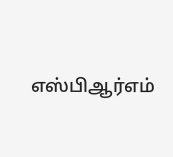எஸ்பிஆர்எம்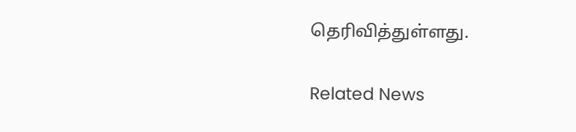தெரிவித்துள்ளது.

Related News